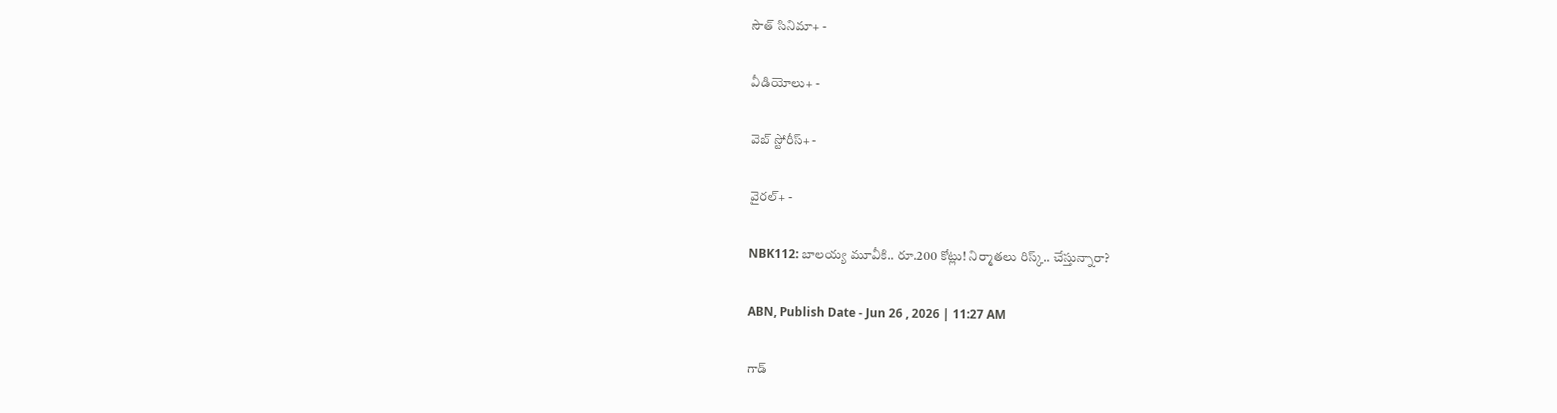సౌత్ సినిమా+ -

వీడియోలు+ -

వెబ్ స్టోరీస్+ -

వైరల్+ -

NBK112: బాలయ్య మూవీకి.. రూ.200 కోట్లు! నిర్మాతలు రిస్క్.. చేస్తున్నారా?

ABN, Publish Date - Jun 26 , 2026 | 11:27 AM

గాడ్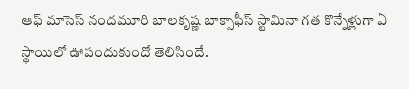ఆఫ్ మాసెస్ నందమూరి బాలకృష్ణ బాక్సాఫీస్ స్టామినా గత కొన్నేళ్లుగా ఏ స్థాయిలో ఊపందుకుందో తెలిసిందే.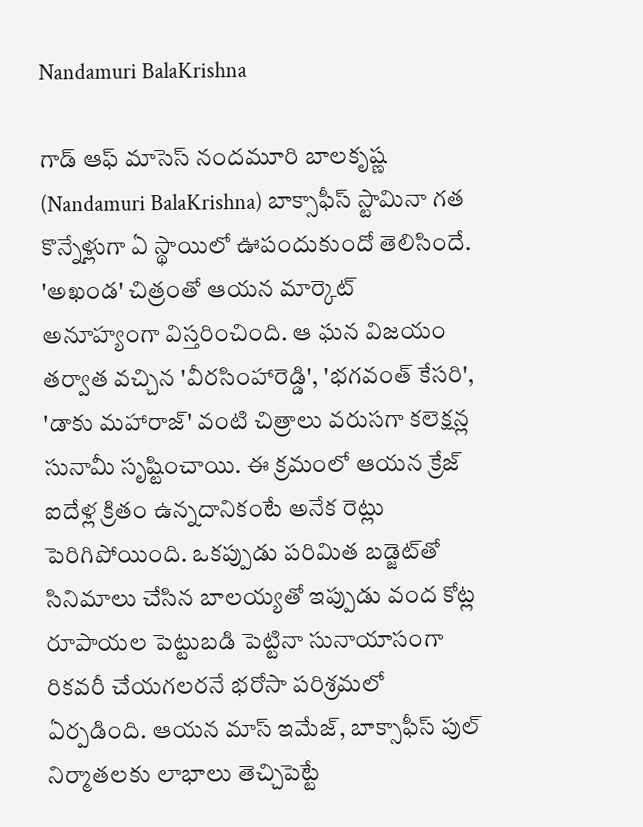Nandamuri BalaKrishna

గాడ్ ఆఫ్ మాసెస్ నందమూరి బాలకృష్ణ (Nandamuri BalaKrishna) బాక్సాఫీస్ స్టామినా గత కొన్నేళ్లుగా ఏ స్థాయిలో ఊపందుకుందో తెలిసిందే. 'అఖండ' చిత్రంతో ఆయన మార్కెట్ అనూహ్యంగా విస్తరించింది. ఆ ఘన విజయం తర్వాత వచ్చిన 'వీరసింహారెడ్డి', 'భగవంత్ కేసరి', 'డాకు మహారాజ్' వంటి చిత్రాలు వరుసగా కలెక్షన్ల సునామీ సృష్టించాయి. ఈ క్రమంలో ఆయన క్రేజ్ ఐదేళ్ల క్రితం ఉన్నదానికంటే అనేక రెట్లు పెరిగిపోయింది. ఒకప్పుడు పరిమిత బడ్జెట్‌తో సినిమాలు చేసిన బాలయ్యతో ఇప్పుడు వంద కోట్ల రూపాయల పెట్టుబడి పెట్టినా సునాయాసంగా రికవరీ చేయగలరనే భరోసా పరిశ్రమలో ఏర్పడింది. ఆయన మాస్ ఇమేజ్, బాక్సాఫీస్ పుల్ నిర్మాతలకు లాభాలు తెచ్చిపెట్టే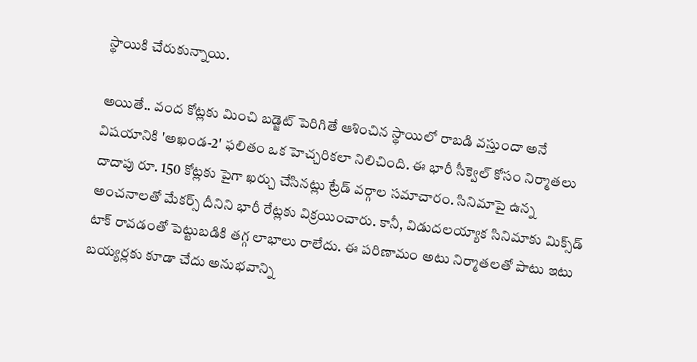స్థాయికి చేరుకున్నాయి.

అయితే.. వంద కోట్లకు మించి బడ్జెట్ పెరిగితే ఆశించిన స్థాయిలో రాబడి వస్తుందా అనే విషయానికి 'అఖండ-2' ఫలితం ఒక హెచ్చరికలా నిలిచింది. ఈ భారీ సీక్వెల్ కోసం నిర్మాతలు దాదాపు రూ. 150 కోట్లకు పైగా ఖర్చు చేసినట్లు ట్రేడ్ వర్గాల సమాచారం. సినిమాపై ఉన్న అంచనాలతో మేకర్స్ దీనిని భారీ రేట్లకు విక్రయించారు. కానీ, విడుదలయ్యాక సినిమాకు మిక్స్‌డ్ టాక్ రావడంతో పెట్టుబడికి తగ్గ లాభాలు రాలేదు. ఈ పరిణామం అటు నిర్మాతలతో పాటు ఇటు బయ్యర్లకు కూడా చేదు అనుభవాన్ని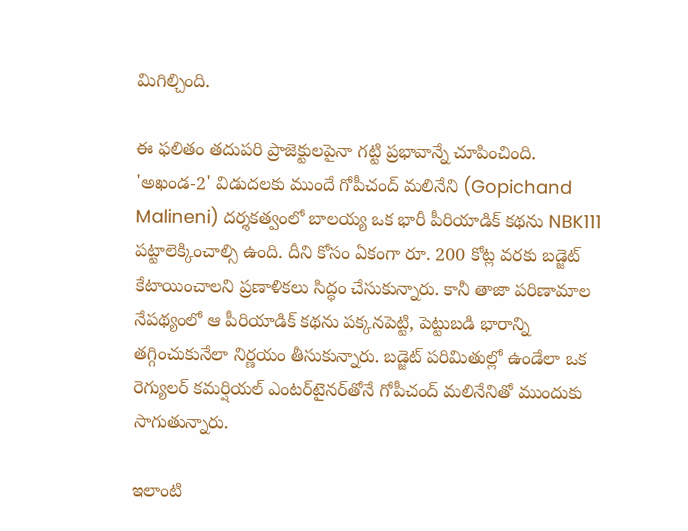మిగిల్చింది.

ఈ ఫలితం తదుపరి ప్రాజెక్టులపైనా గట్టి ప్రభావాన్నే చూపించింది. 'అఖండ-2' విడుదలకు ముందే గోపీచంద్ మలినేని (Gopichand Malineni) దర్శకత్వంలో బాలయ్య ఒక భారీ పీరియాడిక్ కథను NBK111 పట్టాలెక్కించాల్సి ఉంది. దీని కోసం ఏకంగా రూ. 200 కోట్ల వరకు బడ్జెట్ కేటాయించాలని ప్రణాళికలు సిద్ధం చేసుకున్నారు. కానీ తాజా పరిణామాల నేపథ్యంలో ఆ పీరియాడిక్ కథను పక్కనపెట్టి, పెట్టుబడి భారాన్ని తగ్గించుకునేలా నిర్ణయం తీసుకున్నారు. బడ్జెట్ పరిమితుల్లో ఉండేలా ఒక రెగ్యులర్ కమర్షియల్ ఎంటర్‌టైనర్‌తోనే గోపీచంద్ మలినేనితో ముందుకు సాగుతున్నారు.

ఇలాంటి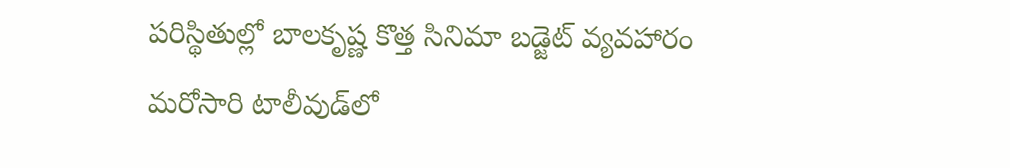పరిస్థితుల్లో బాలకృష్ణ కొత్త సినిమా బడ్జెట్ వ్యవహారం మరోసారి టాలీవుడ్‌లో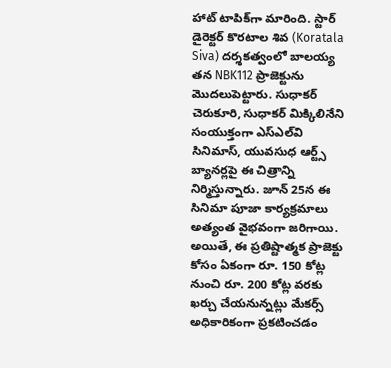హాట్ టాపిక్‌గా మారింది. స్టార్ డైరెక్టర్ కొరటాల శివ (Koratala Siva) దర్శకత్వంలో బాలయ్య తన NBK112 ప్రాజెక్టును మొదలుపెట్టారు. సుధాకర్ చెరుకూరి, సుధాకర్ మిక్కిలినేని సంయుక్తంగా ఎస్‌ఎల్‌వి సినిమాస్, యువసుధ ఆర్ట్స్ బ్యానర్లపై ఈ చిత్రాన్ని నిర్మిస్తున్నారు. జూన్ 25న ఈ సినిమా పూజా కార్యక్రమాలు అత్యంత వైభవంగా జరిగాయి. అయితే, ఈ ప్రతిష్టాత్మక ప్రాజెక్టు కోసం ఏకంగా రూ. 150 కోట్ల నుంచి రూ. 200 కోట్ల వరకు ఖర్చు చేయనున్నట్లు మేకర్స్ అధికారికంగా ప్రకటించడం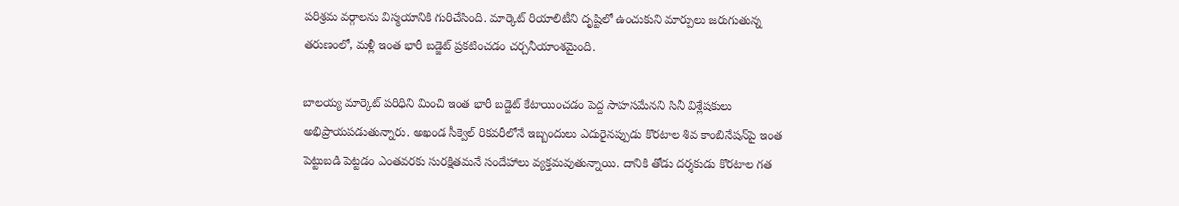పరిశ్రమ వర్గాలను విస్మయానికి గురిచేసింది. మార్కెట్ రియాలిటీని దృష్టిలో ఉంచుకుని మార్పులు జరుగుతున్న తరుణంలో, మళ్లీ ఇంత భారీ బడ్జెట్ ప్రకటించడం చర్చనీయాంశమైంది.

బాలయ్య మార్కెట్ పరిధిని మించి ఇంత భారీ బడ్జెట్ కేటాయించడం పెద్ద సాహసమేనని సినీ విశ్లేషకులు అభిప్రాయపడుతున్నారు. అఖండ సీక్వెల్ రికవరీలోనే ఇబ్బందులు ఎదురైనప్పుడు కొరటాల శివ కాంబినేషన్‌పై ఇంత పెట్టుబడి పెట్టడం ఎంతవరకు సురక్షితమనే సందేహాలు వ్యక్తమవుతున్నాయి. దానికి తోడు దర్శకుడు కొరటాల గత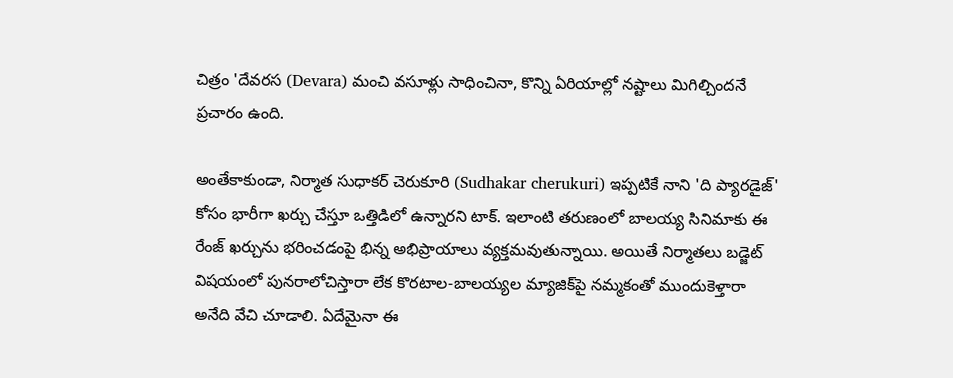చిత్రం 'దేవరస‌ (Devara) మంచి వసూళ్లు సాధించినా, కొన్ని ఏరియాల్లో నష్టాలు మిగిల్చిందనే ప్రచారం ఉంది.

అంతేకాకుండా, నిర్మాత సుధాకర్ చెరుకూరి (Sudhakar cherukuri) ఇప్పటికే నాని 'ది ప్యారడైజ్' కోసం భారీగా ఖర్చు చేస్తూ ఒత్తిడిలో ఉన్నారని టాక్. ఇలాంటి తరుణంలో బాలయ్య సినిమాకు ఈ రేంజ్ ఖర్చును భరించడంపై భిన్న అభిప్రాయాలు వ్యక్తమవుతున్నాయి. అయితే నిర్మాతలు బడ్జెట్ విషయంలో పునరాలోచిస్తారా లేక కొరటాల-బాలయ్యల మ్యాజిక్‌పై నమ్మకంతో ముందుకెళ్తారా అనేది వేచి చూడాలి. ఏదేమైనా ఈ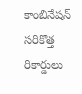కాంబినేషన్ సరికొత్త రికార్డులు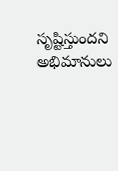సృష్టిస్తుందని అభిమానులు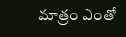మాత్రం ఎంతో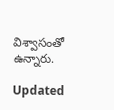విశ్వాసంతో ఉన్నారు.

Updated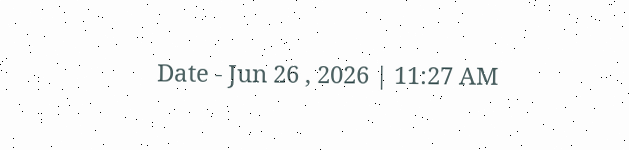Date - Jun 26 , 2026 | 11:27 AM